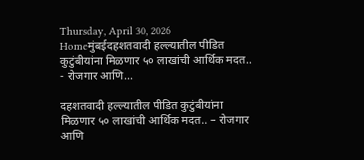Thursday, April 30, 2026
Homeमुंबईदहशतवादी हल्ल्यातील पीडित कुटुंबीयांना मिळणार ५० लाखांची आर्थिक मदत.. - रोजगार आणि...

दहशतवादी हल्ल्यातील पीडित कुटुंबीयांना मिळणार ५० लाखांची आर्थिक मदत.. – रोजगार आणि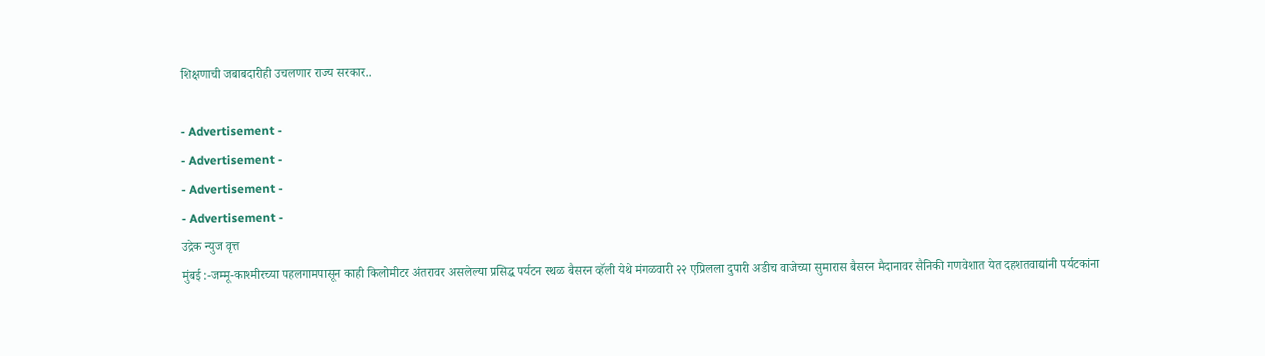शिक्षणाची जबाबदारीही उचलणार राज्य सरकार..

- Advertisement -
- Advertisement -
- Advertisement -
- Advertisement -
उद्रेक न्युज वृत्त
मुंबई :-जम्मू-काश्मीरच्या पहलगामपासून काही किलोमीटर अंतरावर असलेल्या प्रसिद्ध पर्यटन स्थळ बैसरन व्हॅली येथे मंगळवारी २२ एप्रिलला दुपारी अडीच वाजेच्या सुमारास बैसरन मैदानावर सैनिकी गणवेशात येत दहशतवाद्यांनी पर्यटकांना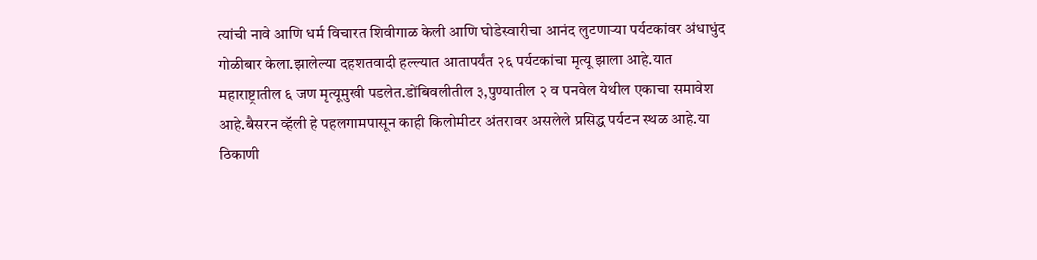त्यांची नावे आणि धर्म विचारत शिवीगाळ केली आणि घोडेस्वारीचा आनंद लुटणाऱ्या पर्यटकांवर अंधाधुंद गोळीबार केला.झालेल्या दहशतवादी हल्ल्यात आतापर्यंत २६ पर्यटकांचा मृत्यू झाला आहे.यात महाराष्ट्रातील ६ जण मृत्यूमुखी पडलेत.डोंबिवलीतील ३,पुण्यातील २ व पनवेल येथील एकाचा समावेश आहे.बैसरन व्हॅली हे पहलगामपासून काही किलोमीटर अंतरावर असलेले प्रसिद्ध पर्यटन स्थळ आहे.या ठिकाणी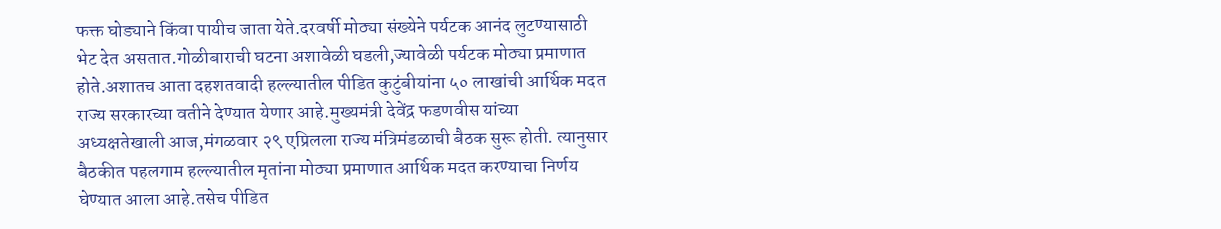फक्त घोड्याने किंवा पायीच जाता येते.दरवर्षी मोठ्या संख्येने पर्यटक आनंद लुटण्यासाठी भेट देत असतात.गोळीबाराची घटना अशावेळी घडली,ज्यावेळी पर्यटक मोठ्या प्रमाणात होते.अशातच आता दहशतवादी हल्ल्यातील पीडित कुटुंबीयांना ५० लाखांची आर्थिक मदत राज्य सरकारच्या वतीने देण्यात येणार आहे.मुख्यमंत्री देवेंद्र फडणवीस यांच्या अध्यक्षतेखाली आज,मंगळवार २९ एप्रिलला राज्य मंत्रिमंडळाची बैठक सुरू होती. त्यानुसार बैठकीत पहलगाम हल्ल्यातील मृतांना मोठ्या प्रमाणात आर्थिक मदत करण्याचा निर्णय घेण्यात आला आहे.तसेच पीडित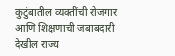कुटुंबातील व्यक्तींची रोजगार आणि शिक्षणाची जबाबदारी देखील राज्य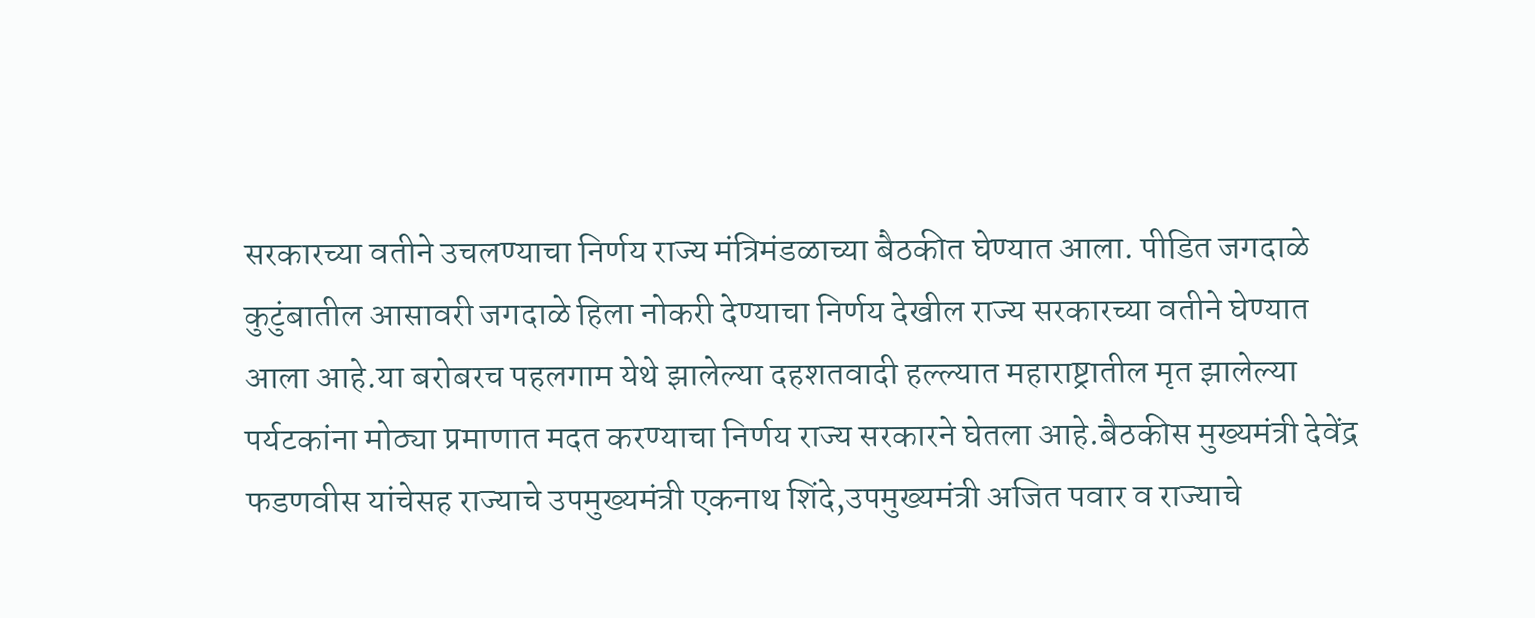सरकारच्या वतीने उचलण्याचा निर्णय राज्य मंत्रिमंडळाच्या बैठकीत घेण्यात आला. पीडित जगदाळे कुटुंबातील आसावरी जगदाळे हिला नोकरी देण्याचा निर्णय देखील राज्य सरकारच्या वतीने घेण्यात आला आहे.या बरोबरच पहलगाम येथे झालेल्या दहशतवादी हल्ल्यात महाराष्ट्रातील मृत झालेल्या पर्यटकांना मोठ्या प्रमाणात मदत करण्याचा निर्णय राज्य सरकारने घेतला आहे.बैठकीस मुख्यमंत्री देवेंद्र फडणवीस यांचेसह राज्याचे उपमुख्यमंत्री एकनाथ शिंदे,उपमुख्यमंत्री अजित पवार व राज्याचे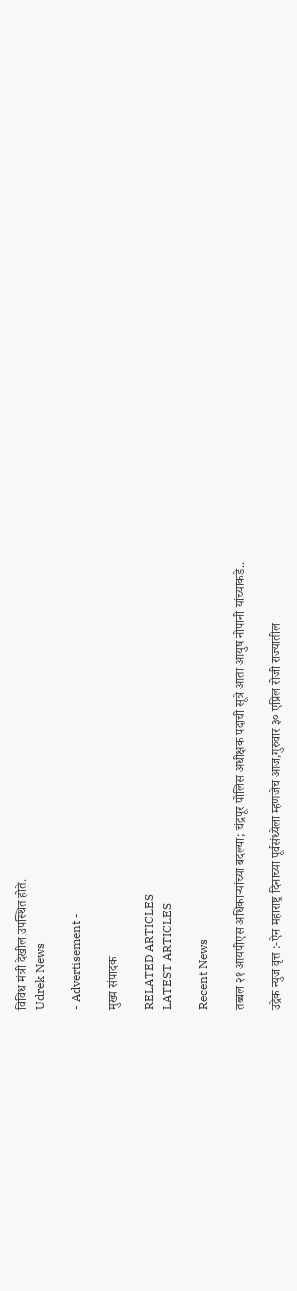विविध मंत्री देखील उपस्थित होते.
Udrek News

- Advertisement -

मुख्य संपादक

RELATED ARTICLES
LATEST ARTICLES

Recent News

तब्बल २१ आयपीएस अधिकाऱ्यांच्या बदल्या; चंद्रपूर पोलिस अधीक्षक पदाची सूत्रे आता आयुष नोपानी यांच्याकडे..

उद्रेक न्युज वृत्त :-ऐन महाराष्ट्र दिनाच्या पूर्वसंध्येला म्हणजेच आज,गुरुवार ३० एप्रिल रोजी राज्यातील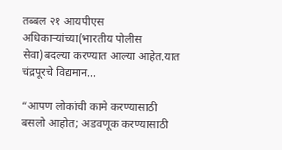तब्बल २१ आयपीएस अधिकाऱ्यांच्या(भारतीय पोलीस सेवा)बदल्या करण्यात आल्या आहेत.यात चंद्रपूरचे विद्यमान...

“आपण लोकांची कामे करण्यासाठी बसलो आहोत; अडवणूक करण्यासाठी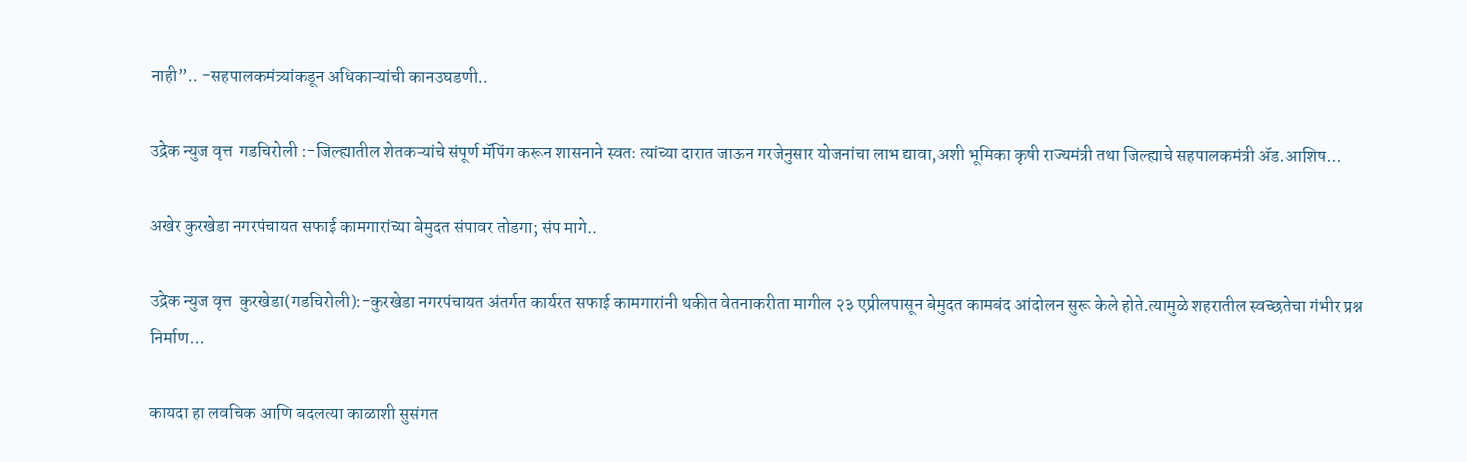नाही”.. -सहपालकमंत्र्यांकडून अधिकाऱ्यांची कानउघडणी..

उद्रेक न्युज वृत्त  गडचिरोली :-जिल्ह्यातील शेतकऱ्यांचे संपूर्ण मॅपिंग करून शासनाने स्वतः त्यांच्या दारात जाऊन गरजेनुसार योजनांचा लाभ द्यावा,अशी भूमिका कृषी राज्यमंत्री तथा जिल्ह्याचे सहपालकमंत्री ॲड.आशिष...

अखेर कुरखेडा नगरपंचायत सफाई कामगारांच्या बेमुदत संपावर तोडगा; संप मागे..

उद्रेक न्युज वृत्त  कुरखेडा(गडचिरोली):-कुरखेडा नगरपंचायत अंतर्गत कार्यरत सफाई कामगारांनी थकीत वेतनाकरीता मागील २३ एप्रीलपासून बेमुदत कामबंद आंदोलन सुरू केले होते.त्यामुळे शहरातील स्वच्छतेचा गंभीर प्रश्न निर्माण...

कायदा हा लवचिक आणि बदलत्या काळाशी सुसंगत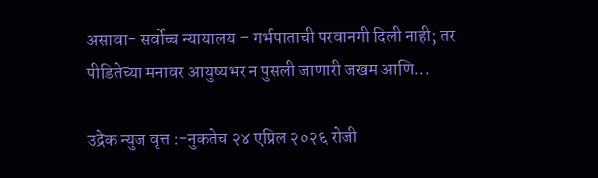असावा- सर्वोच्च न्यायालय – गर्भपाताची परवानगी दिली नाही; तर पीडितेच्या मनावर आयुष्यभर न पुसली जाणारी जखम आणि...

उद्रेक न्युज वृत्त :-नुकतेच २४ एप्रिल २०२६ रोजी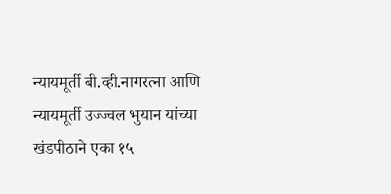न्यायमूर्ती बी.व्ही.नागरत्ना आणि न्यायमूर्ती उज्ज्वल भुयान यांच्या खंडपीठाने एका १५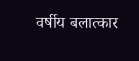वर्षीय बलात्कार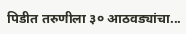पिडीत तरुणीला ३० आठवड्यांचा...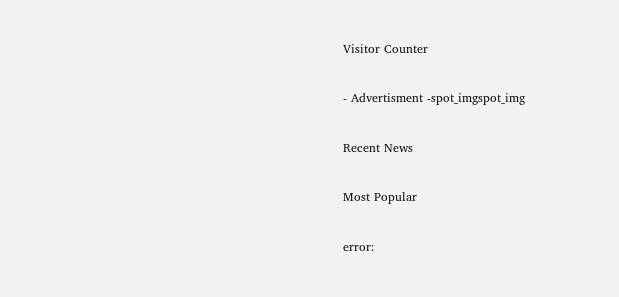Visitor Counter

- Advertisment -spot_imgspot_img

Recent News

Most Popular

error: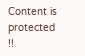Content is protected !!